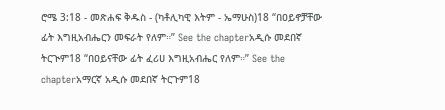ሮሜ 3:18 - መጽሐፍ ቅዱስ - (ካቶሊካዊ እትም - ኤማሁስ)18 “በዐይኖቻቸው ፊት እግዚአብሔርን መፍራት የለም።” See the chapterአዲሱ መደበኛ ትርጒም18 “በዐይናቸው ፊት ፈሪሀ እግዚአብሔር የለም።” See the chapterአማርኛ አዲሱ መደበኛ ትርጉም18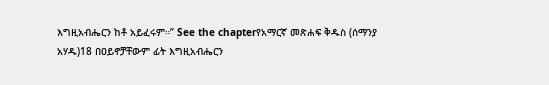እግዚአብሔርን ከቶ አይፈሩም።” See the chapterየአማርኛ መጽሐፍ ቅዱስ (ሰማንያ አሃዱ)18 በዐይኖቻቸውም ፊት እግዚአብሔርን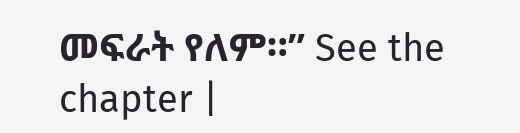መፍራት የለም።” See the chapter |